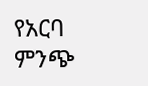የአርባ ምንጭ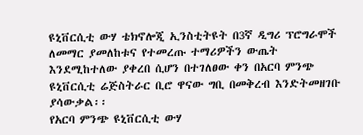ዩኒቨርሲቲ ውሃ ቴክኖሎጂ ኢንስቲትዩት በ3ኛ ዲግሪ ፕሮግራሞች ለመማር ያመለከቱና የተመረጡ ተማሪዎችን ውጤት እንደሚከተለው ያቀረበ ሲሆን በተገለፀው ቀን በአርባ ምንጭ ዩኒቨርሲቲ ሬጅስትራር ቢሮ ዋናው ግቢ በመቅረብ እንድትመዘገቡ ያሳውቃል፡፡
የአርባ ምንጭ ዩኒቨርሲቲ ውሃ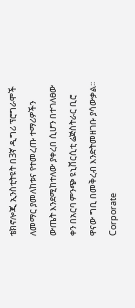ቴክኖሎጂ ኢንስቲትዩት በ3ኛ ዲግሪ ፕሮግራሞች ለመማር ያመለከቱና የተመረጡ ተማሪዎችን ውጤት እንደሚከተለው ያቀረበ ሲሆን በተገለፀው ቀን በአርባ ምንጭ ዩኒቨርሲቲ ሬጅስትራር ቢሮ ዋናው ግቢ በመቅረብ እንድትመዘገቡ ያሳውቃል፡፡
Corporate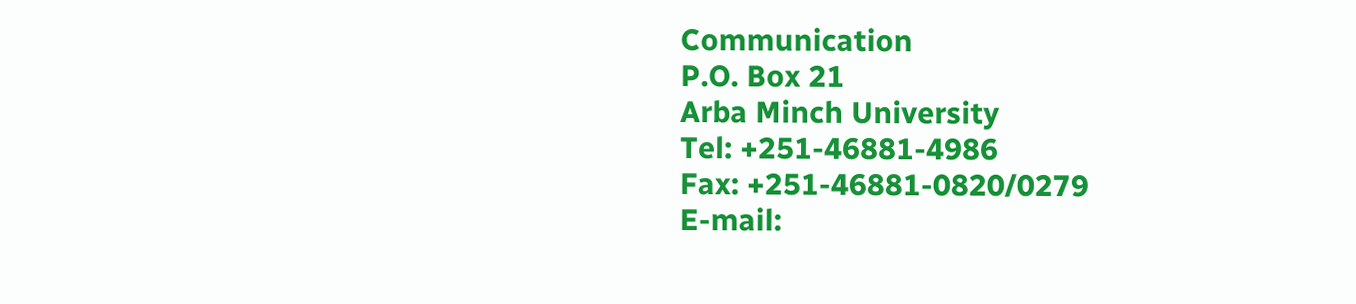Communication
P.O. Box 21
Arba Minch University
Tel: +251-46881-4986
Fax: +251-46881-0820/0279
E-mail: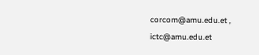corcom@amu.edu.et , ictc@amu.edu.et